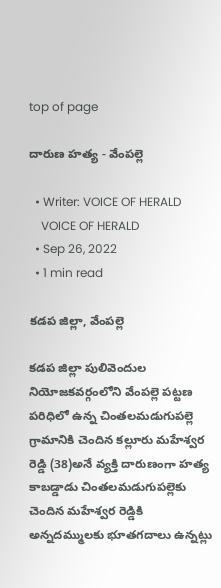top of page

దారుణ హత్య - వేంపల్లె

  • Writer: VOICE OF HERALD
    VOICE OF HERALD
  • Sep 26, 2022
  • 1 min read

కడప జిల్లా, వేంపల్లె

కడప జిల్లా పులివెందుల నియోజకవర్గంలోని వేంపల్లె పట్టణ పరిధిలో ఉన్న చింతలమడుగుపల్లె గ్రామానికి చెందిన కల్లూరు మహేశ్వర రెడ్డి (38)అనే వ్యక్తి దారుణంగా హత్య కాబడ్డాడు చింతలమడుగుపల్లెకు చెందిన మహేశ్వర రెడ్డికి అన్నదమ్ములకు భూతగదాలు ఉన్నట్లు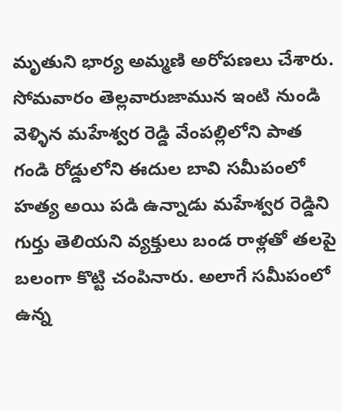మృతుని భార్య అమ్మణి అరోపణలు చేశారు. సోమవారం తెల్లవారుజామున ఇంటి నుండి వెళ్ళిన మహేశ్వర రెడ్డి వేంపల్లిలోని పాత గండి రోడ్డులోని ఈదుల బావి సమీపంలో హత్య అయి పడి ఉన్నాడు మహేశ్వర రెడ్డిని గుర్తు తెలియని వ్యక్తులు బండ రాళ్లతో తలపై బలంగా కొట్టి చంపినారు. అలాగే సమీపంలో ఉన్న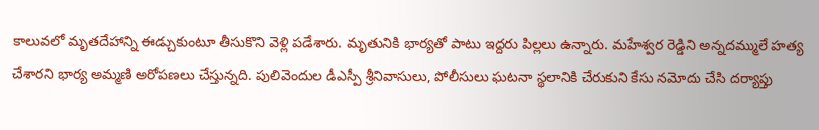కాలువలో మృతదేహాన్ని ఈడ్చుకుంటూ తీసుకొని వెళ్లి పడేశారు. మృతునికి భార్యతో పాటు ఇద్దరు పిల్లలు ఉన్నారు. మహేశ్వర రెడ్డిని అన్నదమ్ములే హత్య చేశారని భార్య అమ్మణి అరోపణలు చేస్తున్నది. పులివెందుల డీఎస్పీ శ్రీనివాసులు, పోలీసులు ఘటనా స్థలానికి చేరుకుని కేసు నమోదు చేసి దర్యాప్తు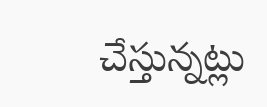చేస్తున్నట్లు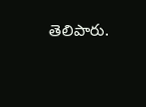తెలిపారు.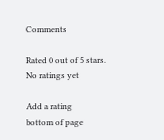Comments

Rated 0 out of 5 stars.
No ratings yet

Add a rating
bottom of page